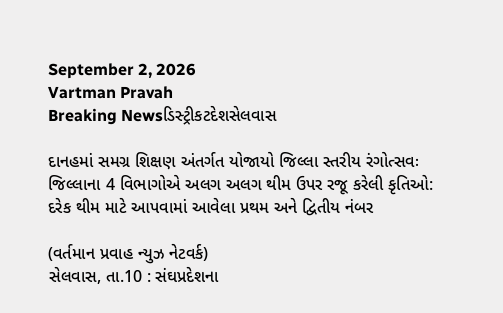September 2, 2026
Vartman Pravah
Breaking Newsડિસ્ટ્રીકટદેશસેલવાસ

દાનહમાં સમગ્ર શિક્ષણ અંતર્ગત યોજાયો જિલ્લા સ્‍તરીય રંગોત્‍સવઃ જિલ્લાના 4 વિભાગોએ અલગ અલગ થીમ ઉપર રજૂ કરેલી કૃતિઓ: દરેક થીમ માટે આપવામાં આવેલા પ્રથમ અને દ્વિતીય નંબર

(વર્તમાન પ્રવાહ ન્‍યુઝ નેટવર્ક)
સેલવાસ, તા.10 : સંઘપ્રદેશના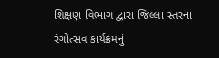શિક્ષણ વિભાગ દ્વારા જિલ્લા સ્‍તરના રંગોત્‍સવ કાર્યક્રમનું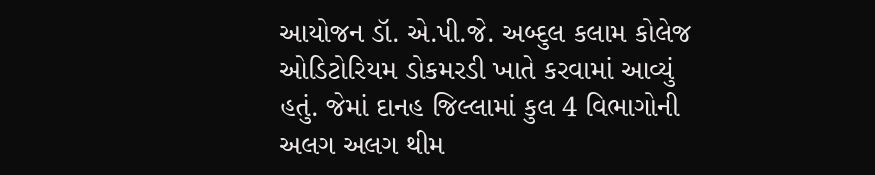આયોજન ડૉ. એ.પી.જે. અબ્‍દુલ કલામ કોલેજ ઓડિટોરિયમ ડોકમરડી ખાતે કરવામાં આવ્‍યું હતું. જેમાં દાનહ જિલ્લામાં કુલ 4 વિભાગોની અલગ અલગ થીમ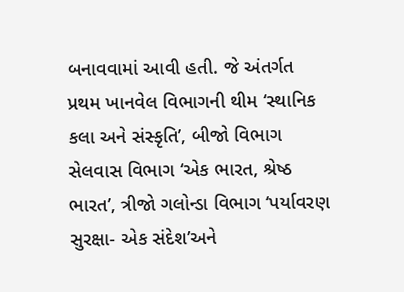બનાવવામાં આવી હતી. જે અંતર્ગત પ્રથમ ખાનવેલ વિભાગની થીમ ‘સ્‍થાનિક કલા અને સંસ્‍કૃતિ’, બીજો વિભાગ સેલવાસ વિભાગ ‘એક ભારત, શ્રેષ્‍ઠ ભારત’, ત્રીજો ગલોન્‍ડા વિભાગ ‘પર્યાવરણ સુરક્ષા- એક સંદેશ’અને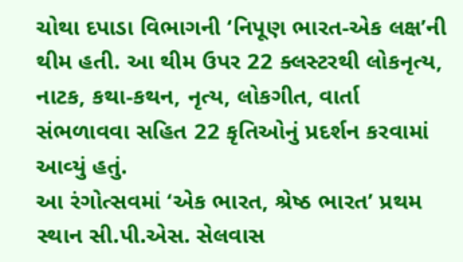ચોથા દપાડા વિભાગની ‘નિપૂણ ભારત-એક લક્ષ’ની થીમ હતી. આ થીમ ઉપર 22 ક્‍લસ્‍ટરથી લોકનૃત્‍ય, નાટક, કથા-કથન, નૃત્‍ય, લોકગીત, વાર્તા સંભળાવવા સહિત 22 કૃતિઓનું પ્રદર્શન કરવામાં આવ્‍યું હતું.
આ રંગોત્‍સવમાં ‘એક ભારત, શ્રેષ્‍ઠ ભારત’ પ્રથમ સ્‍થાન સી.પી.એસ. સેલવાસ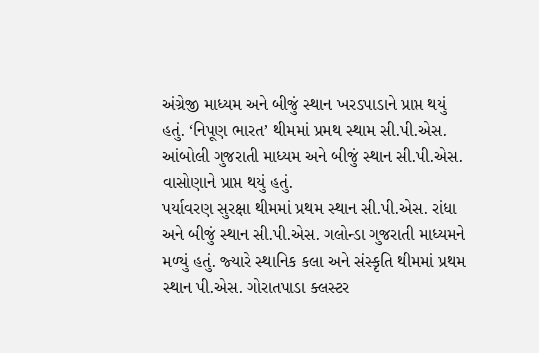અંગ્રેજી માધ્‍યમ અને બીજું સ્‍થાન ખરડપાડાને પ્રાપ્ત થયું હતું. ‘નિપૂણ ભારત’ થીમમાં પ્રમથ સ્‍થામ સી.પી.એસ. આંબોલી ગુજરાતી માધ્‍યમ અને બીજું સ્‍થાન સી.પી.એસ. વાસોણાને પ્રાપ્ત થયું હતું.
પર્યાવરણ સુરક્ષા થીમમાં પ્રથમ સ્‍થાન સી.પી.એસ. રાંધા અને બીજું સ્‍થાન સી.પી.એસ. ગલોન્‍ડા ગુજરાતી માધ્‍યમને મળ્‍યું હતું. જ્‍યારે સ્‍થાનિક કલા અને સંસ્‍કૃતિ થીમમાં પ્રથમ સ્‍થાન પી.એસ. ગોરાતપાડા ક્‍લસ્‍ટર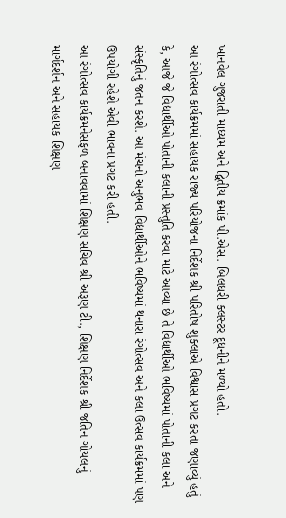ખાનવેલ ગુજરાતી માધ્‍યમ અને દ્વિતીય ક્રમાંક પી.એસ. બિલધરી ક્‍લસ્‍ટર દૂધનીને મળ્‍યો હતો.
આ રંગોત્‍સવ કાર્યક્રમમાં સહાયક રાજ્‍ય પરિયોજના નિર્દેશક શ્રી પરિતોષ શુક્‍લાએ વિશ્વાસ પ્રગટ કરતા જણાવ્‍યું હતું કે, આજે જે વિદ્યાર્થીઓ પોતાની કલાની પ્રસ્‍તુતિ કરવા માટે આવ્‍યા છે તે વિદ્યાર્થીઓ ભવિષ્‍યમાં પોતાની કલા અને સંસ્‍કૃતિનું જતન કરશે. આ મંચનો અનુભવ વિદ્યાર્થીઓને ભવિષ્‍યમાં થનારા રંગોત્‍સવ અને કલા ઉત્‍સવ કાર્યક્રમમાં પણ ઉપયોગી રહેશે એવી ભાવના પ્રગટ કરી હતી.
આ રંગોત્‍સવ કાર્યક્રમનેસફળ બનાવવામાં શિક્ષણ સચિવ શ્રી અરૂણ ટી., શિક્ષણ નિર્દેશક શ્રી જતિન ગોયલનું માર્ગદર્શન અને સહાયક શિક્ષણ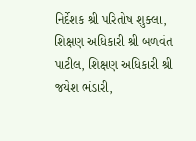નિર્દેશક શ્રી પરિતોષ શુક્‍લા, શિક્ષણ અધિકારી શ્રી બળવંત પાટીલ, શિક્ષણ અધિકારી શ્રી જયેશ ભંડારી,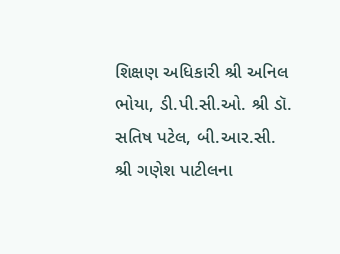શિક્ષણ અધિકારી શ્રી અનિલ ભોયા, ડી.પી.સી.ઓ. શ્રી ડૉ. સતિષ પટેલ, બી.આર.સી. શ્રી ગણેશ પાટીલના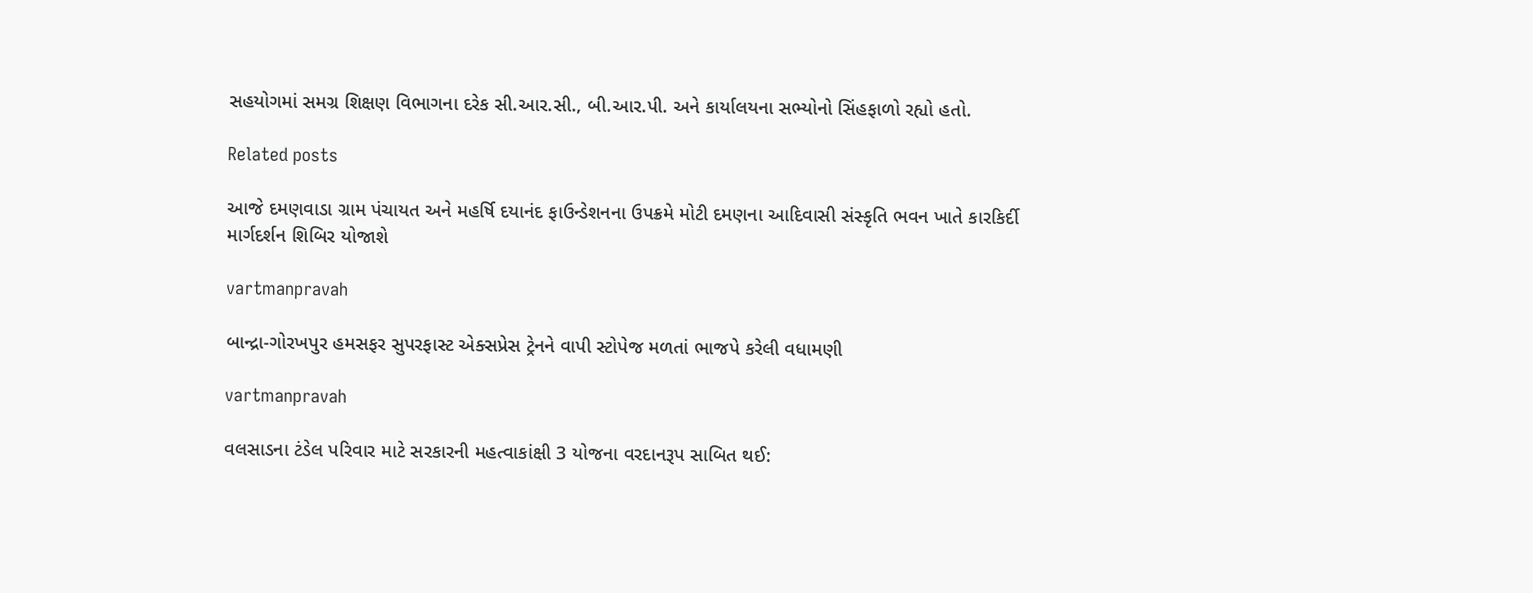સહયોગમાં સમગ્ર શિક્ષણ વિભાગના દરેક સી.આર.સી., બી.આર.પી. અને કાર્યાલયના સભ્‍યોનો સિંહફાળો રહ્યો હતો.

Related posts

આજે દમણવાડા ગ્રામ પંચાયત અને મહર્ષિ દયાનંદ ફાઉન્‍ડેશનના ઉપક્રમે મોટી દમણના આદિવાસી સંસ્‍કૃતિ ભવન ખાતે કારકિર્દી માર્ગદર્શન શિબિર યોજાશે

vartmanpravah

બાન્‍દ્રા-ગોરખપુર હમસફર સુપરફાસ્‍ટ એક્‍સપ્રેસ ટ્રેનને વાપી સ્‍ટોપેજ મળતાં ભાજપે કરેલી વધામણી

vartmanpravah

વલસાડના ટંડેલ પરિવાર માટે સરકારની મહત્‍વાકાંક્ષી 3 યોજના વરદાનરૂપ સાબિત થઈ: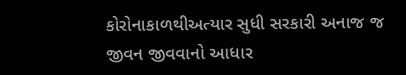કોરોનાકાળથીઅત્‍યાર સુધી સરકારી અનાજ જ જીવન જીવવાનો આધાર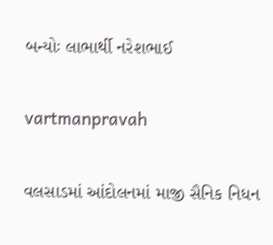બન્‍યોઃ લાભાર્થી નરેશભાઈ

vartmanpravah

વલસાડમાં આંદોલનમાં માજી સૈનિક નિધન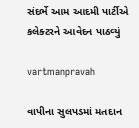સંદર્ભે આમ આદમી પાર્ટીએ કલેક્‍ટરને આવેદન પાઠવ્‍યું

vartmanpravah

વાપીના સુલપડમાં મતદાન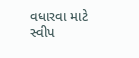વધારવા માટે સ્‍વીપ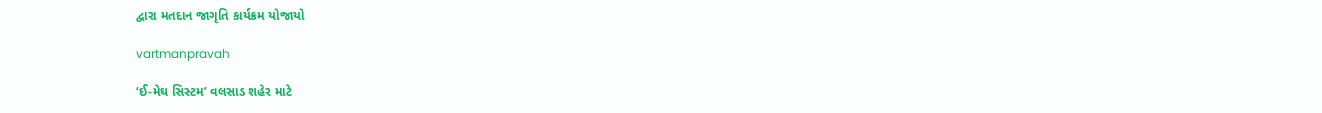દ્વારા મતદાન જાગૃતિ કાર્યક્રમ યોજાયો

vartmanpravah

‘ઈ-મેઘ સિસ્ટમ’ વલસાડ શહેર માટે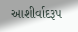આશીર્વાદરૂપ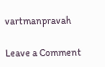vartmanpravah

Leave a Comment